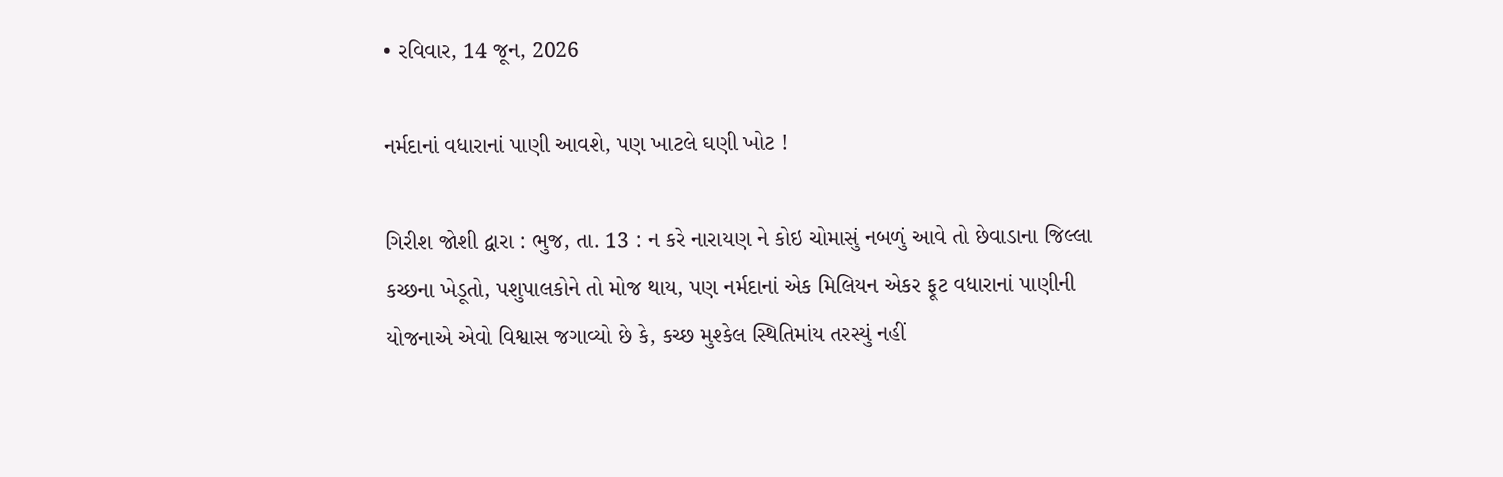• રવિવાર, 14 જૂન, 2026

નર્મદાનાં વધારાનાં પાણી આવશે, પણ ખાટલે ઘણી ખોટ !

ગિરીશ જોશી દ્વારા : ભુજ, તા. 13 : ન કરે નારાયણ ને કોઇ ચોમાસું નબળું આવે તો છેવાડાના જિલ્લા કચ્છના ખેડૂતો, પશુપાલકોને તો મોજ થાય, પણ નર્મદાનાં એક મિલિયન એકર ફૂટ વધારાનાં પાણીની યોજનાએ એવો વિશ્વાસ જગાવ્યો છે કે, કચ્છ મુશ્કેલ સ્થિતિમાંય તરસ્યું નહીં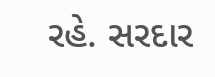રહે. સરદાર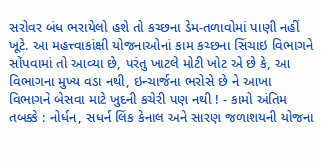સરોવર બંધ ભરાયેલો હશે તો કચ્છના ડેમ-તળાવોમાં પાણી નહીં ખૂટે. આ મહત્ત્વાકાંક્ષી યોજનાઓનાં કામ કચ્છના સિંચાઇ વિભાગને સોંપવામાં તો આવ્યા છે, પરંતુ ખાટલે મોટી ખોટ એ છે કે, આ વિભાગના મુખ્ય વડા નથી, ઇન્ચાર્જના ભરોસે છે ને આખા વિભાગને બેસવા માટે ખુદની કચેરી પણ નથી ! - કામો અંતિમ તબક્કે : નોર્ધન, સધર્ન લિંક કેનાલ અને સારણ જળાશયની યોજના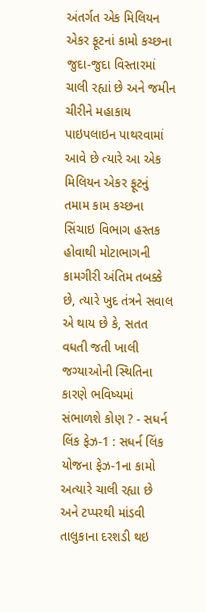અંતર્ગત એક મિલિયન એકર ફૂટનાં કામો કચ્છના જુદા-જુદા વિસ્તારમાં ચાલી રહ્યાં છે અને જમીન ચીરીને મહાકાય પાઇપલાઇન પાથરવામાં આવે છે ત્યારે આ એક મિલિયન એકર ફૂટનું તમામ કામ કચ્છના સિંચાઇ વિભાગ હસ્તક હોવાથી મોટાભાગની કામગીરી અંતિમ તબક્કે છે, ત્યારે ખુદ તંત્રને સવાલ એ થાય છે કે, સતત વધતી જતી ખાલી જગ્યાઓની સ્થિતિના કારણે ભવિષ્યમાં સંભાળશે કોણ ? - સધર્ન લિંક ફેઝ-1 : સધર્ન લિંક યોજના ફેઝ-1ના કામો અત્યારે ચાલી રહ્યા છે અને ટપ્પરથી માંડવી તાલુકાના દરશડી થઇ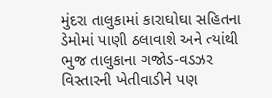મુંદરા તાલુકામાં કારાઘોઘા સહિતના ડેમોમાં પાણી ઠલાવાશે અને ત્યાંથી ભુજ તાલુકાના ગજોડ-વડઝર વિસ્તારની ખેતીવાડીને પણ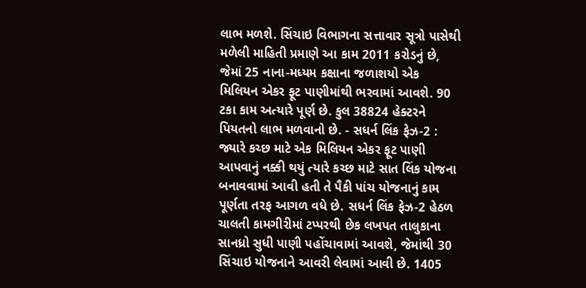લાભ મળશે. સિંચાઇ વિભાગના સત્તાવાર સૂત્રો પાસેથી મળેલી માહિતી પ્રમાણે આ કામ 2011 કરોડનું છે, જેમાં 25 નાના-મધ્યમ કક્ષાના જળાશયો એક મિલિયન એકર ફૂટ પાણીમાંથી ભરવામાં આવશે. 90 ટકા કામ અત્યારે પૂર્ણ છે. કુલ 38824 હેક્ટરને પિયતનો લાભ મળવાનો છે. - સધર્ન લિંક ફેઝ-2 : જ્યારે કચ્છ માટે એક મિલિયન એકર ફૂટ પાણી આપવાનું નક્કી થયું ત્યારે કચ્છ માટે સાત લિંક યોજના બનાવવામાં આવી હતી તે પૈકી પાંચ યોજનાનું કામ પૂર્ણતા તરફ આગળ વધે છે. સધર્ન લિંક ફેઝ-2 હેઠળ ચાલતી કામગીરીમાં ટપ્પરથી છેક લખપત તાલુકાના સાનધ્રો સુધી પાણી પહોંચાવામાં આવશે, જેમાંથી 30 સિંચાઇ યોજનાને આવરી લેવામાં આવી છે. 1405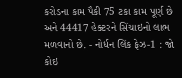કરોડના કામ પૈકી 75 ટકા કામ પૂર્ણ છે અને 44417 હેક્ટરને સિંચાઇનો લાભ મળવાનો છે. - નોર્ધન લિંક ફેઝ-1 : જો કોઇ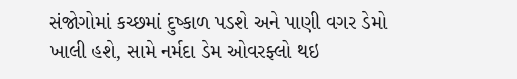સંજોગોમાં કચ્છમાં દુષ્કાળ પડશે અને પાણી વગર ડેમો ખાલી હશે, સામે નર્મદા ડેમ ઓવરફ્લો થઇ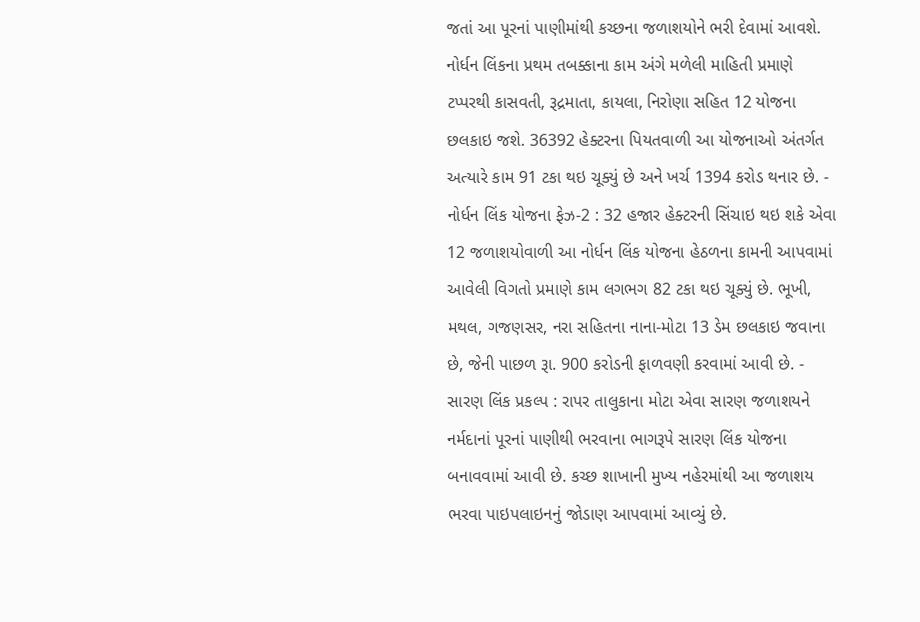જતાં આ પૂરનાં પાણીમાંથી કચ્છના જળાશયોને ભરી દેવામાં આવશે. નોર્ધન લિંકના પ્રથમ તબક્કાના કામ અંગે મળેલી માહિતી પ્રમાણે ટપ્પરથી કાસવતી, રૂદ્રમાતા, કાયલા, નિરોણા સહિત 12 યોજના છલકાઇ જશે. 36392 હેક્ટરના પિયતવાળી આ યોજનાઓ અંતર્ગત અત્યારે કામ 91 ટકા થઇ ચૂક્યું છે અને ખર્ચ 1394 કરોડ થનાર છે. - નોર્ધન લિંક યોજના ફેઝ-2 : 32 હજાર હેક્ટરની સિંચાઇ થઇ શકે એવા 12 જળાશયોવાળી આ નોર્ધન લિંક યોજના હેઠળના કામની આપવામાં આવેલી વિગતો પ્રમાણે કામ લગભગ 82 ટકા થઇ ચૂક્યું છે. ભૂખી, મથલ, ગજણસર, નરા સહિતના નાના-મોટા 13 ડેમ છલકાઇ જવાના છે, જેની પાછળ રૂા. 900 કરોડની ફાળવણી કરવામાં આવી છે. - સારણ લિંક પ્રકલ્પ : રાપર તાલુકાના મોટા એવા સારણ જળાશયને નર્મદાનાં પૂરનાં પાણીથી ભરવાના ભાગરૂપે સારણ લિંક યોજના બનાવવામાં આવી છે. કચ્છ શાખાની મુખ્ય નહેરમાંથી આ જળાશય ભરવા પાઇપલાઇનનું જોડાણ આપવામાં આવ્યું છે.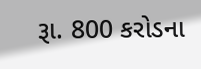રૂા. 800 કરોડના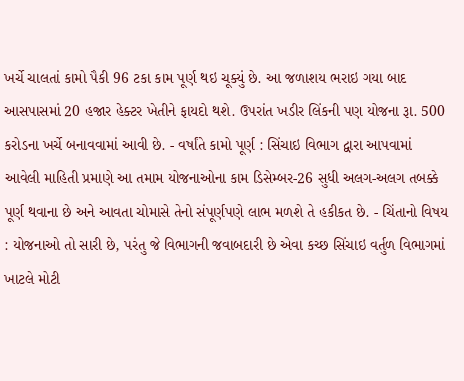ખર્ચે ચાલતાં કામો પૈકી 96 ટકા કામ પૂર્ણ થઇ ચૂક્યું છે. આ જળાશય ભરાઇ ગયા બાદ આસપાસમાં 20 હજાર હેક્ટર ખેતીને ફાયદો થશે. ઉપરાંત ખડીર લિંકની પણ યોજના રૂા. 500 કરોડના ખર્ચે બનાવવામાં આવી છે. - વર્ષાંતે કામો પૂર્ણ : સિંચાઇ વિભાગ દ્વારા આપવામાં આવેલી માહિતી પ્રમાણે આ તમામ યોજનાઓના કામ ડિસેમ્બર-26 સુધી અલગ-અલગ તબક્કે પૂર્ણ થવાના છે અને આવતા ચોમાસે તેનો સંપૂર્ણપણે લાભ મળશે તે હકીકત છે. - ચિંતાનો વિષય : યોજનાઓ તો સારી છે, પરંતુ જે વિભાગની જવાબદારી છે એવા કચ્છ સિંચાઇ વર્તુળ વિભાગમાં ખાટલે મોટી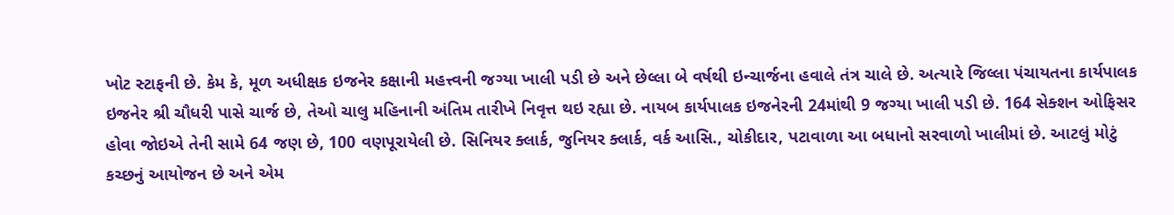ખોટ સ્ટાફની છે. કેમ કે, મૂળ અધીક્ષક ઇજનેર કક્ષાની મહત્ત્વની જગ્યા ખાલી પડી છે અને છેલ્લા બે વર્ષથી ઇન્ચાર્જના હવાલે તંત્ર ચાલે છે. અત્યારે જિલ્લા પંચાયતના કાર્યપાલક ઇજનેર શ્રી ચૌધરી પાસે ચાર્જ છે, તેઓ ચાલુ મહિનાની અંતિમ તારીખે નિવૃત્ત થઇ રહ્યા છે. નાયબ કાર્યપાલક ઇજનેરની 24માંથી 9 જગ્યા ખાલી પડી છે. 164 સેક્શન ઓફિસર હોવા જોઇએ તેની સામે 64 જણ છે, 100 વણપૂરાયેલી છે. સિનિયર ક્લાર્ક, જુનિયર ક્લાર્ક, વર્ક આસિ., ચોકીદાર, પટાવાળા આ બધાનો સરવાળો ખાલીમાં છે. આટલું મોટું કચ્છનું આયોજન છે અને એમ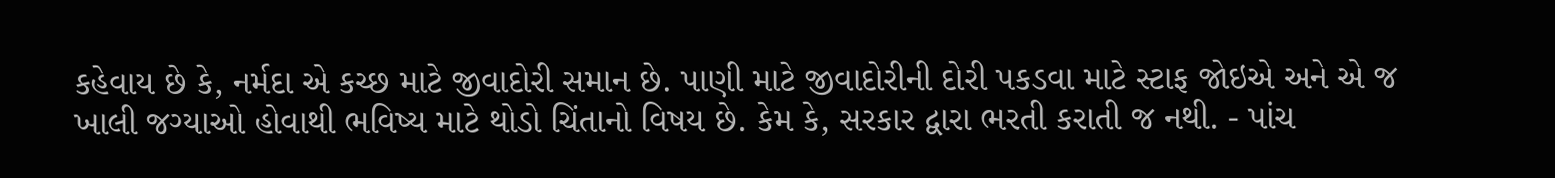કહેવાય છે કે, નર્મદા એ કચ્છ માટે જીવાદોરી સમાન છે. પાણી માટે જીવાદોરીની દોરી પકડવા માટે સ્ટાફ જોઇએ અને એ જ ખાલી જગ્યાઓ હોવાથી ભવિષ્ય માટે થોડો ચિંતાનો વિષય છે. કેમ કે, સરકાર દ્વારા ભરતી કરાતી જ નથી. - પાંચ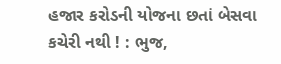હજાર કરોડની યોજના છતાં બેસવા કચેરી નથી ! : ભુજ,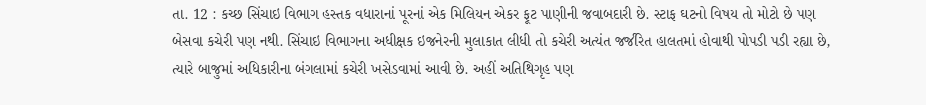તા. 12 : કચ્છ સિંચાઇ વિભાગ હસ્તક વધારાનાં પૂરનાં એક મિલિયન એકર ફૂટ પાણીની જવાબદારી છે. સ્ટાફ ઘટનો વિષય તો મોટો છે પણ બેસવા કચેરી પણ નથી. સિંચાઇ વિભાગના અધીક્ષક ઇજનેરની મુલાકાત લીધી તો કચેરી અત્યંત જર્જરિત હાલતમાં હોવાથી પોપડી પડી રહ્યા છે, ત્યારે બાજુમાં અધિકારીના બંગલામાં કચેરી ખસેડવામાં આવી છે. અહીં અતિથિગૃહ પણ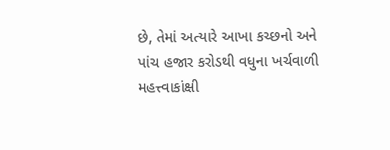છે, તેમાં અત્યારે આખા કચ્છનો અને પાંચ હજાર કરોડથી વધુના ખર્ચવાળી મહત્ત્વાકાંક્ષી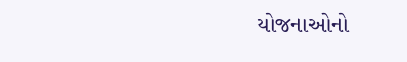યોજનાઓનો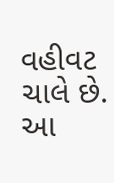વહીવટ ચાલે છે. આ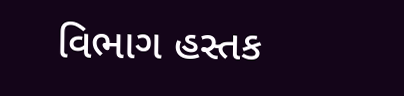વિભાગ હસ્તક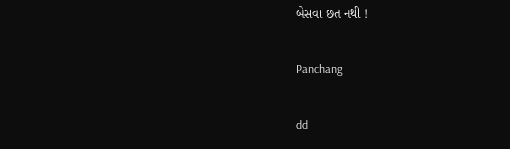બેસવા છત નથી !

Panchang

dd